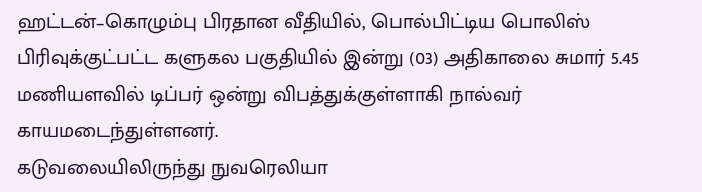ஹட்டன்–கொழும்பு பிரதான வீதியில், பொல்பிட்டிய பொலிஸ் பிரிவுக்குட்பட்ட களுகல பகுதியில் இன்று (03) அதிகாலை சுமார் 5.45 மணியளவில் டிப்பர் ஒன்று விபத்துக்குள்ளாகி நால்வர் காயமடைந்துள்ளனர்.
கடுவலையிலிருந்து நுவரெலியா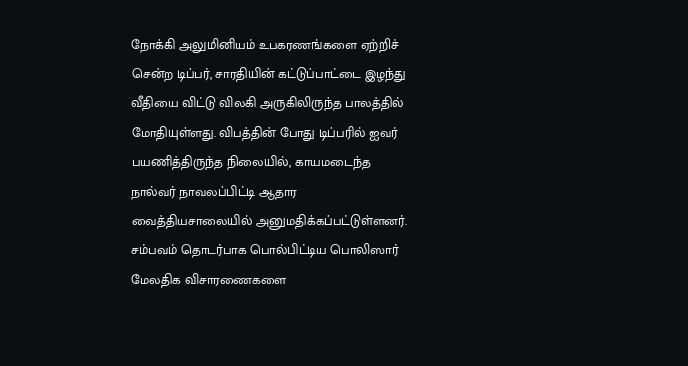நோக்கி அலுமினியம் உபகரணங்களை ஏற்றிச் சென்ற டிப்பர், சாரதியின் கட்டுப்பாட்டை இழந்து வீதியை விட்டு விலகி அருகிலிருந்த பாலத்தில் மோதியுள்ளது. விபத்தின் போது டிப்பரில் ஐவர் பயணித்திருந்த நிலையில், காயமடைந்த நால்வர் நாவலப்பிட்டி ஆதார வைத்தியசாலையில் அனுமதிக்கப்பட்டுள்ளனர்.
சம்பவம் தொடர்பாக பொல்பிட்டிய பொலிஸார் மேலதிக விசாரணைகளை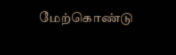மேற்கொண்டு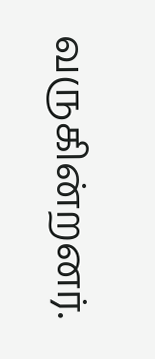வருகின்றனர்.